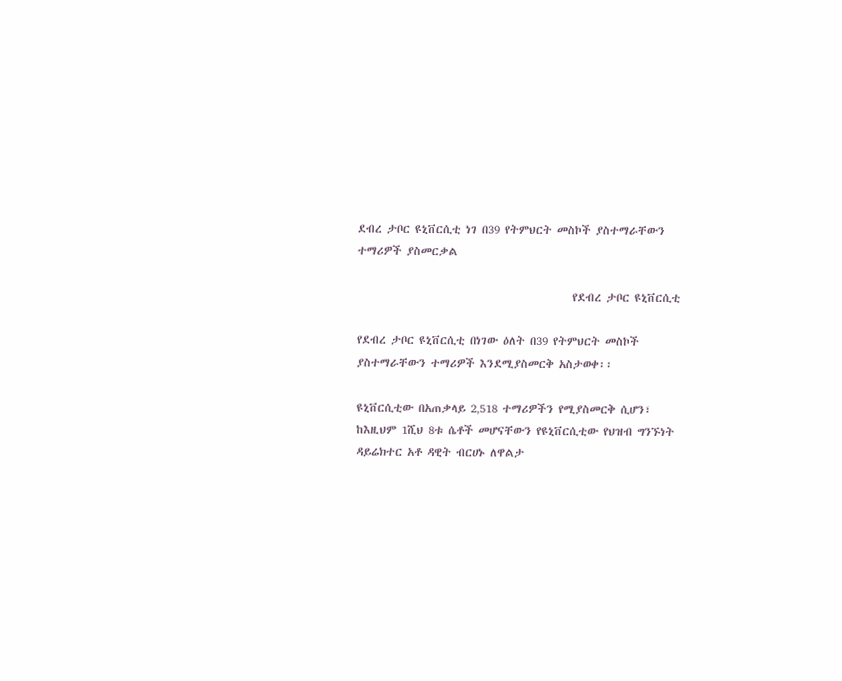ደብረ ታቦር ዩኒቨርሲቲ ነገ በ39 የትምህርት መስኮች ያስተማራቸውን ተማሪዎች ያስመርቃል

                                           የደብረ ታቦር ዩኒቨርሲቲ

የደብረ ታቦር ዩኒቨርሲቲ በነገው ዕለት በ39 የትምህርት መስኮች ያስተማራቸውን ተማሪዎች እንደሚያስመርቅ አስታወቀ፡፡

ዩኒቨርሲቲው በአጠቃላይ 2‚518 ተማሪዎችን የሚያስመርቅ ሲሆን፣ ከእዚህም 1ሺህ 8ቱ ሴቶች መሆናቸውን የዩኒቨርሲቲው የህዝብ ግንኙነት ዳይሬክተር አቶ ዳዊት ብርሀኑ ለዋልታ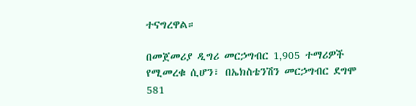ተናግረዋል።

በመጀመሪያ ዲግሪ መርኃግብር 1‚905 ተማሪዎች የሚመረቁ ሲሆን፣ በኤክስቴንሽን መርኃግብር ደግሞ 581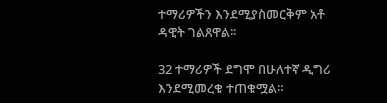ተማሪዎችን እንደሚያስመርቅም አቶ ዳዊት ገልጸዋል፡፡

32 ተማሪዎች ደግሞ በሁለተኛ ዲግሪ እንደሚመረቁ ተጠቁሟል።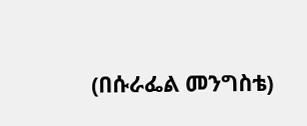(በሱራፌል መንግስቴ)